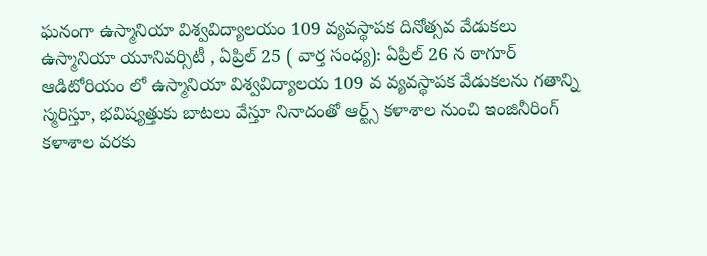ఘనంగా ఉస్మానియా విశ్వవిద్యాలయం 109 వ్యవస్థాపక దినోత్సవ వేడుకలు
ఉస్మానియా యూనివర్సిటీ , ఏప్రిల్ 25 ( వార్త సంధ్య): ఏప్రిల్ 26 న ఠాగూర్ ఆడిటోరియం లో ఉస్మానియా విశ్వవిద్యాలయ 109 వ వ్యవస్థాపక వేడుకలను గతాన్ని స్మరిస్తూ, భవిష్యత్తుకు బాటలు వేస్తూ నినాదంతో ఆర్ట్స్ కళాశాల నుంచి ఇంజినీరింగ్ కళాశాల వరకు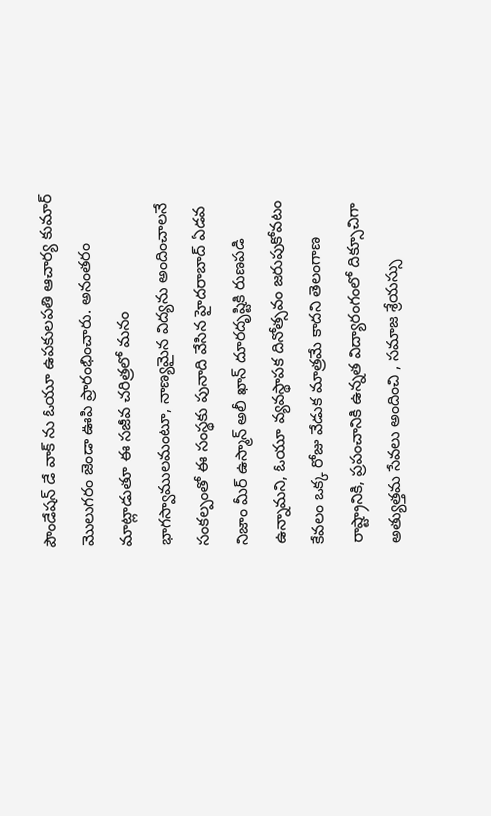పౌండేషన్ డే వాక్ ను ఓయూ ఉపకులపతి ఆచార్య కుమార్ మొలుగరం జెండా ఊపి ప్రారంభించారు. అనంతరం మాట్లాడుతూ ఈ సజీవ చరిత్రలో మనం భాగస్వాములమంటూ, నాణ్యమైన విద్యను అందించాలనే సంకల్పంతో ఈ సంస్థకు పునాది వేసిన హైదరాబాద్ ఏడవ నిజాం మీర్ ఉస్మాన్ అలీ ఖాన్ దూరదృష్టికి రుణపడి ఉన్నామని, ఓయూ వ్యవస్థాపక దినోత్సవం జరుపుకోవటం కేవలం ఒక్క రోజు వేడుక మాత్రమే కాదని తెలంగాణ రాష్ట్రానికి, ప్రపంచానికి ఉన్నత విద్యారంగంలో దిక్సూచిగా అత్యుత్తమ సేవలు అందించి , సమాజ శ్రేయస్సు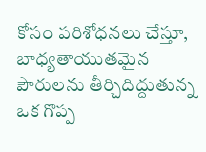కోసం పరిశోధనలు చేస్తూ, బాధ్యతాయుతమైన పౌరులను తీర్చిదిద్దుతున్న ఒక గొప్ప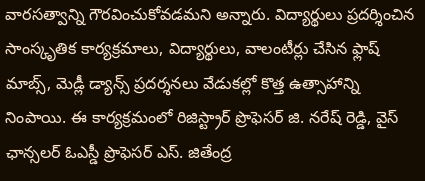వారసత్వాన్ని గౌరవించుకోవడమని అన్నారు. విద్యార్థులు ప్రదర్శించిన సాంస్కృతిక కార్యక్రమాలు, విద్యార్థులు, వాలంటీర్లు చేసిన ఫ్లాష్ మాబ్స్, మెడ్లీ డ్యాన్స్ ప్రదర్శనలు వేడుకల్లో కొత్త ఉత్సాహాన్ని నింపాయి. ఈ కార్యక్రమంలో రిజిస్ట్రార్ ప్రొఫెసర్ జి. నరేష్ రెడ్డి, వైస్ ఛాన్సలర్ ఓఎస్డీ ప్రొఫెసర్ ఎస్. జితేంద్ర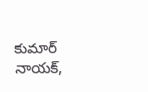కుమార్ నాయక్,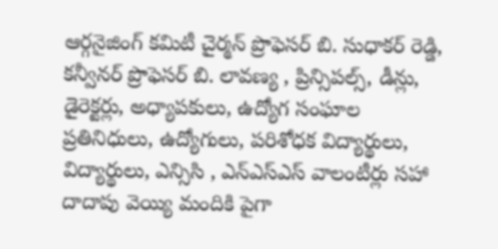ఆర్గనైజింగ్ కమిటీ చైర్మన్ ప్రొఫెసర్ బి. సుధాకర్ రెడ్డి, కన్వీనర్ ప్రొఫెసర్ బి. లావణ్య , ప్రిన్సిపల్స్, డీన్లు, డైరెక్టర్లు, అధ్యాపకులు, ఉద్యోగ సంఘాల ప్రతినిధులు, ఉద్యోగులు, పరిశోధక విద్యార్థులు, విద్యార్థులు, ఎన్సిసి , ఎన్ఎస్ఎస్ వాలంటీర్లు సహా దాదాపు వెయ్యి మందికి పైగా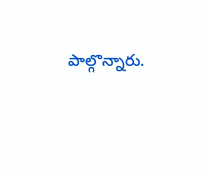పాల్గొన్నారు.